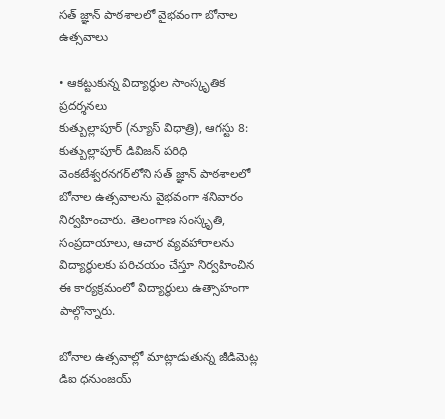సత్ జ్ఞాన్ పాఠశాలలో వైభవంగా బోనాల ఉత్సవాలు

• ఆకట్టుకున్న విద్యార్థుల సాంస్కృతిక ప్రదర్శనలు
కుత్బుల్లాపూర్ (న్యూస్ విధాత్రి), ఆగస్టు 8: కుత్బుల్లాపూర్ డివిజన్‌ పరిధి వెంకటేశ్వరనగర్‌లోని సత్ జ్ఞాన్ పాఠశాలలో బోనాల ఉత్సవాలను వైభవంగా శనివారం నిర్వహించారు. తెలంగాణ సంస్కృతి, సంప్రదాయాలు, ఆచార వ్యవహారాలను విద్యార్థులకు పరిచయం చేస్తూ నిర్వహించిన ఈ కార్యక్రమంలో విద్యార్థులు ఉత్సాహంగా పాల్గొన్నారు.

బోనాల ఉత్సవాల్లో మాట్లాడుతున్న జీడిమెట్ల డిఐ ధనుంజయ్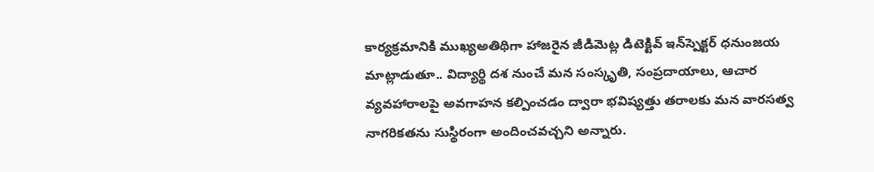కార్యక్రమానికి ముఖ్యఅతిథిగా హాజరైన జీడిమెట్ల డిటెక్టివ్ ఇన్‌స్పెక్టర్ ధనుంజయ మాట్లాడుతూ.. విద్యార్థి దశ నుంచే మన సంస్కృతి, సంప్రదాయాలు, ఆచార వ్యవహారాలపై అవగాహన కల్పించడం ద్వారా భవిష్యత్తు తరాలకు మన వారసత్వ నాగరికతను సుస్థిరంగా అందించవచ్చని అన్నారు.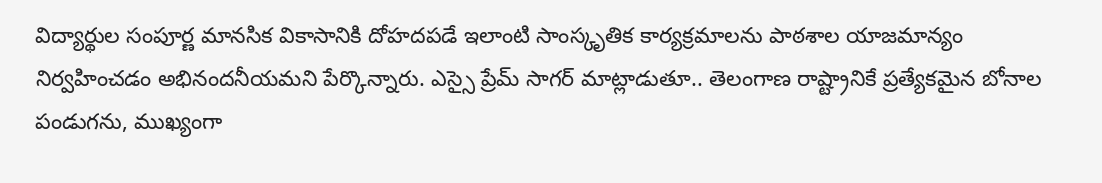విద్యార్థుల సంపూర్ణ మానసిక వికాసానికి దోహదపడే ఇలాంటి సాంస్కృతిక కార్యక్రమాలను పాఠశాల యాజమాన్యం నిర్వహించడం అభినందనీయమని పేర్కొన్నారు. ఎస్సై ప్రేమ్ సాగర్ మాట్లాడుతూ.. తెలంగాణ రాష్ట్రానికే ప్రత్యేకమైన బోనాల పండుగను, ముఖ్యంగా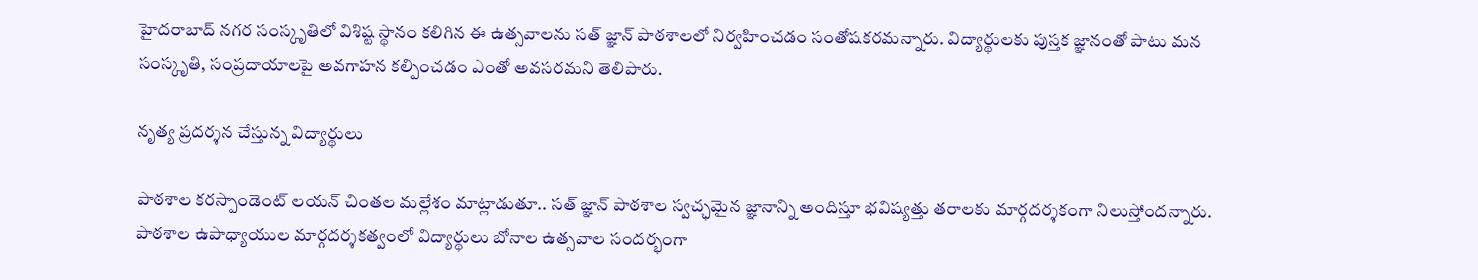హైదరాబాద్ నగర సంస్కృతిలో విశిష్ట స్థానం కలిగిన ఈ ఉత్సవాలను సత్ జ్ఞాన్ పాఠశాలలో నిర్వహించడం సంతోషకరమన్నారు. విద్యార్థులకు పుస్తక జ్ఞానంతో పాటు మన సంస్కృతి, సంప్రదాయాలపై అవగాహన కల్పించడం ఎంతో అవసరమని తెలిపారు.

నృత్య ప్రదర్శన చేస్తున్న విద్యార్థులు

పాఠశాల కరస్పాండెంట్ లయన్ చింతల మల్లేశం మాట్లాడుతూ.. సత్ జ్ఞాన్ పాఠశాల స్వచ్ఛమైన జ్ఞానాన్ని అందిస్తూ భవిష్యత్తు తరాలకు మార్గదర్శకంగా నిలుస్తోందన్నారు. పాఠశాల ఉపాధ్యాయుల మార్గదర్శకత్వంలో విద్యార్థులు బోనాల ఉత్సవాల సందర్భంగా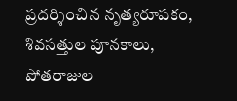ప్రదర్శించిన నృత్యరూపకం, శివసత్తుల పూనకాలు, పోతరాజుల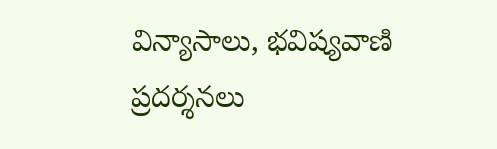విన్యాసాలు, భవిష్యవాణి ప్రదర్శనలు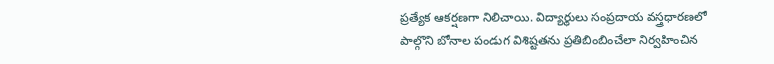ప్రత్యేక ఆకర్షణగా నిలిచాయి. విద్యార్థులు సంప్రదాయ వస్త్రధారణలో పాల్గొని బోనాల పండుగ విశిష్టతను ప్రతిబింబించేలా నిర్వహించిన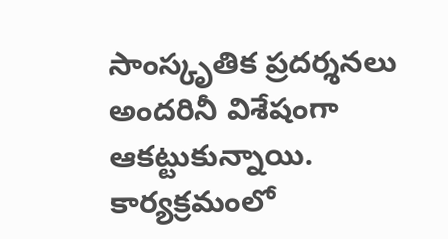సాంస్కృతిక ప్రదర్శనలు అందరినీ విశేషంగా ఆకట్టుకున్నాయి. కార్యక్రమంలో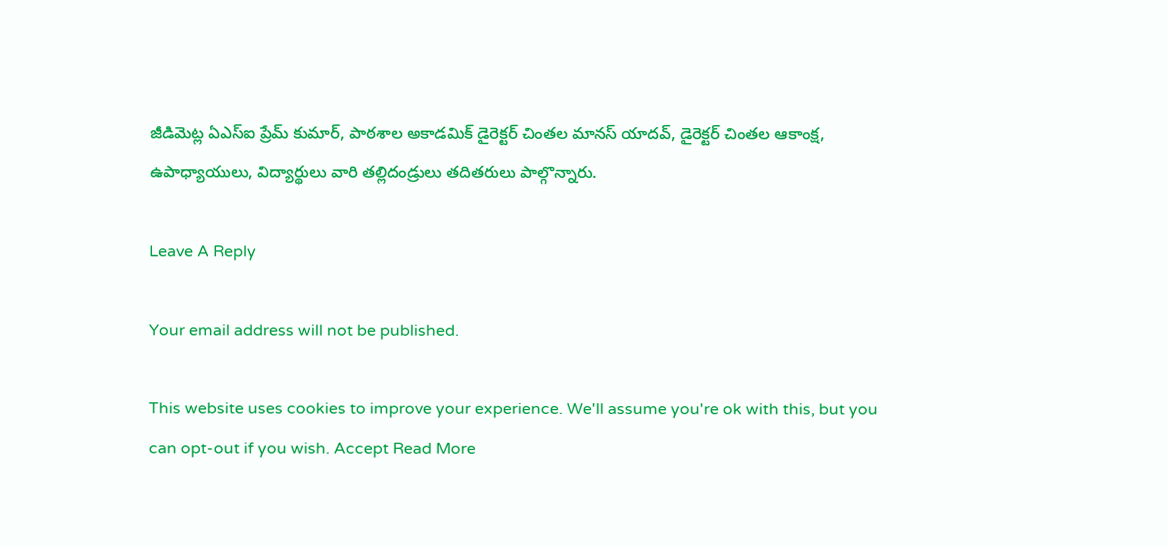జీడిమెట్ల ఏఎస్ఐ ప్రేమ్ కుమార్, పాఠశాల అకాడమిక్ డైరెక్టర్ చింతల మానస్ యాదవ్, డైరెక్టర్ చింతల ఆకాంక్ష, ఉపాధ్యాయులు, విద్యార్థులు వారి తల్లిదండ్రులు తదితరులు పాల్గొన్నారు.

Leave A Reply

Your email address will not be published.

This website uses cookies to improve your experience. We'll assume you're ok with this, but you can opt-out if you wish. Accept Read More